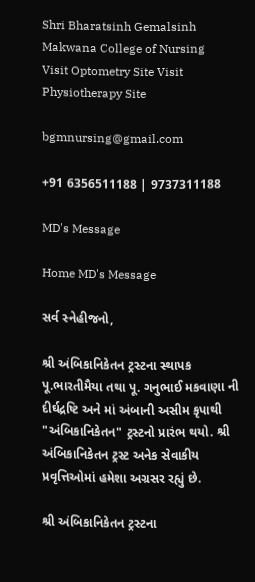Shri Bharatsinh Gemalsinh Makwana College of Nursing
Visit Optometry Site Visit Physiotherapy Site

bgmnursing@gmail.com

+91 6356511188 | 9737311188

MD's Message

Home MD's Message

સર્વ સ્નેહીજનો,

શ્રી અંબિકાનિકેતન ટ્રસ્ટના સ્થાપક પૂ.ભારતીમૈયા તથા પૂ. ગનુભાઈ મકવાણા ની દીર્ઘદ્રષ્ટિ અને માં અંબાની અસીમ કૃપાથી "અંબિકાનિકેતન" ટ્રસ્ટનો પ્રારંભ થયો. શ્રી અંબિકાનિકેતન ટ્રસ્ટ અનેક સેવાકીય પ્રવૃત્તિઓમાં હમેશા અગ્રસર રહ્યું છે.

શ્રી અંબિકાનિકેતન ટ્રસ્ટના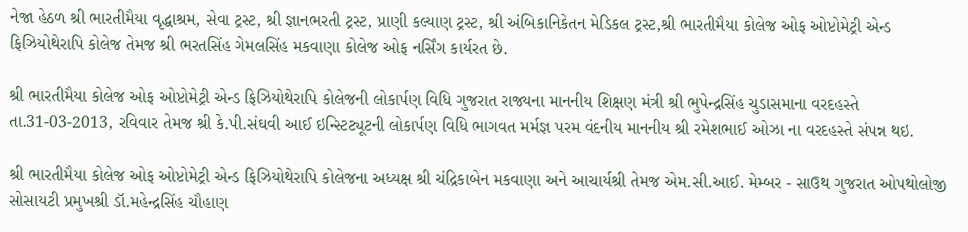નેજા હેઠળ શ્રી ભારતીમૈયા વૃદ્ધાશ્રમ, સેવા ટ્રસ્ટ, શ્રી જ્ઞાનભરતી ટ્રસ્ટ, પ્રાણી કલ્યાણ ટ્રસ્ટ, શ્રી અંબિકાનિકેતન મેડિકલ ટ્રસ્ટ,શ્રી ભારતીમૈયા કોલેજ ઓફ ઓપ્ટોમેટ્રી એન્ડ ફિઝિયોથેરાપિ કોલેજ તેમજ શ્રી ભરતસિંહ ગેમલસિંહ મકવાણા કોલેજ ઓફ નર્સિંગ કાર્યરત છે.

શ્રી ભારતીમૈયા કોલેજ ઓફ ઓપ્ટોમેટ્રી એન્ડ ફિઝિયોથેરાપિ કોલેજની લોકાર્પણ વિધિ ગુજરાત રાજ્યના માનનીય શિક્ષણ મંત્રી શ્રી ભુપેન્દ્રસિંહ ચુડાસમાના વરદહસ્તે તા.31-03-2013, રવિવાર તેમજ શ્રી કે.પી.સંઘવી આઈ ઇન્સ્ટિટ્યૂટની લોકાર્પણ વિધિ ભાગવત મર્મજ્ઞ પરમ વંદનીય માનનીય શ્રી રમેશભાઈ ઓઝા ના વરદહસ્તે સંપન્ન થઇ.

શ્રી ભારતીમૈયા કોલેજ ઓફ ઓપ્ટોમેટ્રી એન્ડ ફિઝિયોથેરાપિ કોલેજના અધ્યક્ષ શ્રી ચંદ્રિકાબેન મકવાણા અને આચાર્યશ્રી તેમજ એમ.સી.આઈ. મેમ્બર - સાઉથ ગુજરાત ઓપથોલોજી સોસાયટી પ્રમુખશ્રી ડૉ.મહેન્દ્રસિંહ ચૌહાણ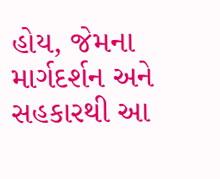હોય, જેમના માર્ગદર્શન અને સહકારથી આ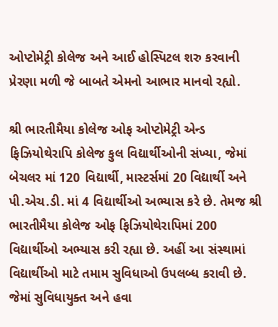ઓપ્ટોમેટ્રી કોલેજ અને આઈ હોસ્પિટલ શરુ કરવાની પ્રેરણા મળી જે બાબતે એમનો આભાર માનવો રહ્યો.

શ્રી ભારતીમૈયા કોલેજ ઓફ ઓપ્ટોમેટ્રી એન્ડ ફિઝિયોથેરાપિ કોલેજ કુલ વિદ્યાર્થીઓની સંખ્યા, જેમાં બેચલર માં 120 વિદ્યાર્થી, માસ્ટર્સમાં 20 વિદ્યાર્થી અને પી.એચ.ડી. માં 4 વિદ્યાર્થીઓ અભ્યાસ કરે છે. તેમજ શ્રી ભારતીમૈયા કોલેજ ઓફ ફિઝિયોથેરાપિમાં 200 વિદ્યાર્થીઓ અભ્યાસ કરી રહ્યા છે. અહીં આ સંસ્થામાં વિદ્યાર્થીઓ માટે તમામ સુવિધાઓ ઉપલબ્ધ કરાવી છે. જેમાં સુવિધાયુક્ત અને હવા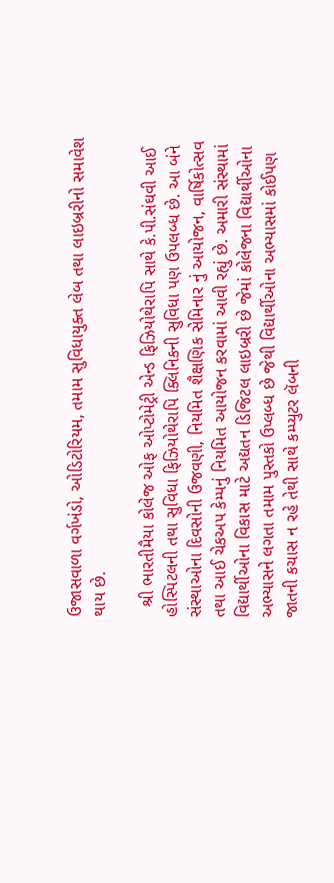ઉજાસવાળા વર્ગખંડો, ઓડિટોરિયમ, તમામ સુવિધાયુક્ત લેબ તથા લાઇબ્રરીનો સમાવેશ થાય છે.

  શ્રી ભારતીમૈયા કોલેજ ઓફ ઓપ્ટોમેટ્રી એન્ડ ફિઝિયોથેરાપિ સાથે કે.પી.સંઘવી આઈ હોસ્પિટલની તથા સુવિધા ફિઝિયોથેરાપિ ક્લિનિકની સુવિધા પણ ઉપલબ્ધ છે. આ બંને સંસ્થાઓના દિવસોની ઉજવણી, નિયમિત શૈક્ષણિક સેમિનાર નું આયોજન, વાર્ષિકોત્સવ તથા આઈ ચેકઅપ કેમ્પનું નિયમિત આયોજન કરવામાં આવી રહ્યું છે. અમારી સંસ્થામાં વિદ્યાર્થીઓના વિકાસ માટે અદ્યતન ડિજિટલ લાઇબ્રરી છે જેમાં કોલેજના વિદ્યાર્થીઓના અભ્યાસને લગતા તમામ પુસ્તકો ઉપ્લબ્ધ છે જેથી વિદ્યાર્થીઓના અભ્યાસમાં કોઈપણ જાતની કચાસ ન રહે તેથી સાથે કમ્પ્યુટર લૅબની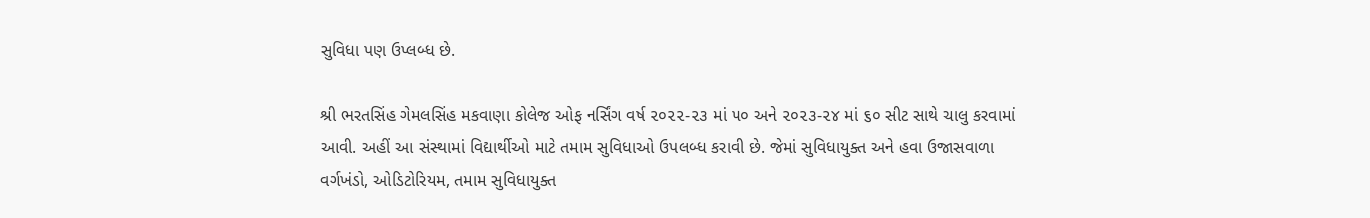સુવિધા પણ ઉપ્લબ્ધ છે.

શ્રી ભરતસિંહ ગેમલસિંહ મકવાણા કોલેજ ઓફ નર્સિંગ વર્ષ ૨૦૨૨-૨૩ માં ૫૦ અને ૨૦૨૩-૨૪ માં ૬૦ સીટ સાથે ચાલુ કરવામાં આવી. અહીં આ સંસ્થામાં વિદ્યાર્થીઓ માટે તમામ સુવિધાઓ ઉપલબ્ધ કરાવી છે. જેમાં સુવિધાયુક્ત અને હવા ઉજાસવાળા વર્ગખંડો, ઓડિટોરિયમ, તમામ સુવિધાયુક્ત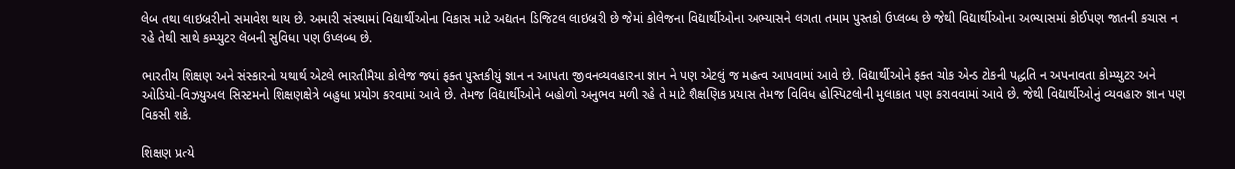લેબ તથા લાઇબ્રરીનો સમાવેશ થાય છે. અમારી સંસ્થામાં વિદ્યાર્થીઓના વિકાસ માટે અદ્યતન ડિજિટલ લાઇબ્રરી છે જેમાં કોલેજના વિદ્યાર્થીઓના અભ્યાસને લગતા તમામ પુસ્તકો ઉપ્લબ્ધ છે જેથી વિદ્યાર્થીઓના અભ્યાસમાં કોઈપણ જાતની કચાસ ન રહે તેથી સાથે કમ્પ્યુટર લૅબની સુવિધા પણ ઉપ્લબ્ધ છે.

ભારતીય શિક્ષણ અને સંસ્કારનો યથાર્થ એટલે ભારતીમૈયા કોલેજ જ્યાં ફક્ત પુસ્તકીયું જ્ઞાન ન આપતા જીવનવ્યવહારના જ્ઞાન ને પણ એટલું જ મહત્વ આપવામાં આવે છે. વિદ્યાર્થીઓને ફક્ત ચોક એન્ડ ટોકની પદ્ધતિ ન અપનાવતા કોમ્પ્યુટર અને ઓડિયો-વિઝયુઅલ સિસ્ટમનો શિક્ષણક્ષેત્રે બહુધા પ્રયોગ કરવામાં આવે છે. તેમજ વિદ્યાર્થીઓને બહોળો અનુભવ મળી રહે તે માટે શૈક્ષણિક પ્રયાસ તેમજ વિવિધ હોસ્પિટલોની મુલાકાત પણ કરાવવામાં આવે છે. જેથી વિદ્યાર્થીઓનું વ્યવહારુ જ્ઞાન પણ વિકસી શકે.

શિક્ષણ પ્રત્યે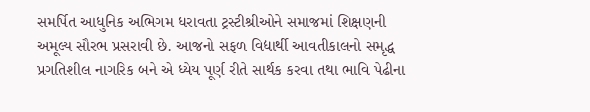સમર્પિત આધુનિક અભિગમ ધરાવતા ટ્રસ્ટીશ્રીઓને સમાજમાં શિક્ષણની અમૂલ્ય સૌરભ પ્રસરાવી છે. આજનો સફળ વિદ્યાર્થી આવતીકાલનો સમૃદ્ધ પ્રગતિશીલ નાગરિક બને એ ધ્યેય પૂર્ણ રીતે સાર્થક કરવા તથા ભાવિ પેઢીના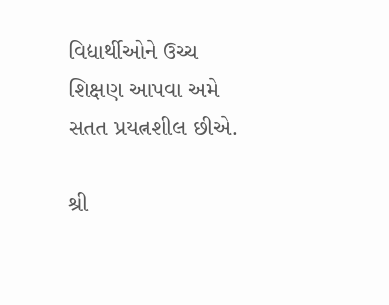વિદ્યાર્થીઓને ઉચ્ચ શિક્ષણ આપવા અમે સતત પ્રયત્નશીલ છીએ.

શ્રી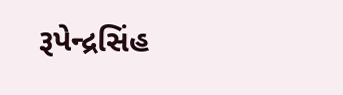રૂપેન્દ્રસિંહ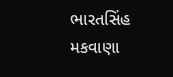ભારતસિંહ મકવાણા